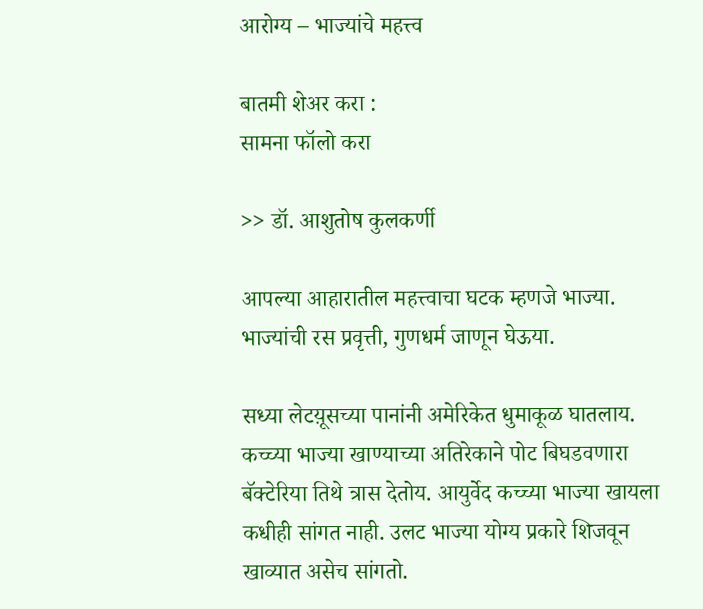आरोग्य – भाज्यांचे महत्त्व

बातमी शेअर करा :
सामना फॉलो करा

>> डॉ. आशुतोष कुलकर्णी

आपल्या आहारातील महत्त्वाचा घटक म्हणजे भाज्या. भाज्यांची रस प्रवृत्ती, गुणधर्म जाणून घेऊया.

सध्या लेटय़ूसच्या पानांनी अमेरिकेत धुमाकूळ घातलाय. कच्च्या भाज्या खाण्याच्या अतिरेकाने पोट बिघडवणारा बॅक्टेरिया तिथे त्रास देतोय. आयुर्वेद कच्च्या भाज्या खायला कधीही सांगत नाही. उलट भाज्या योग्य प्रकारे शिजवून खाव्यात असेच सांगतो.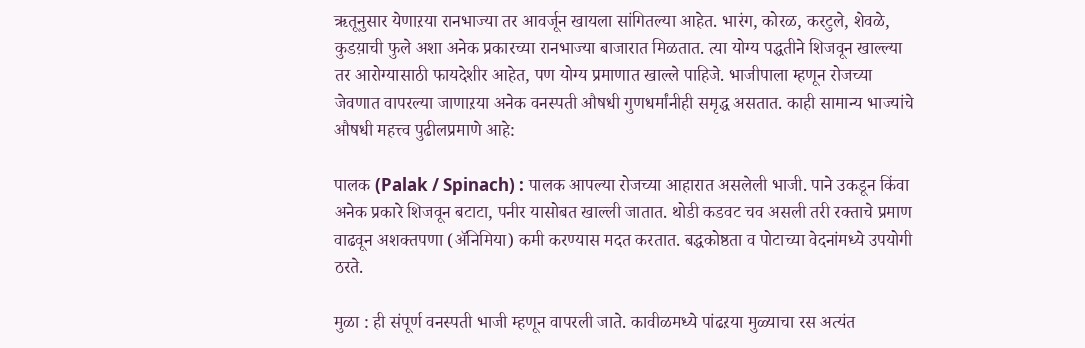ऋतूनुसार येणाऱया रानभाज्या तर आवर्जून खायला सांगितल्या आहेत. भारंग, कोरळ, करटुले, शेवळे, कुडय़ाची फुले अशा अनेक प्रकारच्या रानभाज्या बाजारात मिळतात. त्या योग्य पद्धतीने शिजवून खाल्ल्या तर आरोग्यासाठी फायदेशीर आहेत, पण योग्य प्रमाणात खाल्ले पाहिजे. भाजीपाला म्हणून रोजच्या जेवणात वापरल्या जाणाऱया अनेक वनस्पती औषधी गुणधर्मांनीही समृद्ध असतात. काही सामान्य भाज्यांचे औषधी महत्त्व पुढीलप्रमाणे आहे:

पालक (Palak / Spinach) : पालक आपल्या रोजच्या आहारात असलेली भाजी. पाने उकडून किंवा अनेक प्रकारे शिजवून बटाटा, पनीर यासोबत खाल्ली जातात. थोडी कडवट चव असली तरी रक्ताचे प्रमाण वाढवून अशक्तपणा (ॲनिमिया) कमी करण्यास मदत करतात. बद्धकोष्ठता व पोटाच्या वेदनांमध्ये उपयोगी ठरते.

मुळा : ही संपूर्ण वनस्पती भाजी म्हणून वापरली जाते. कावीळमध्ये पांढऱया मुळ्याचा रस अत्यंत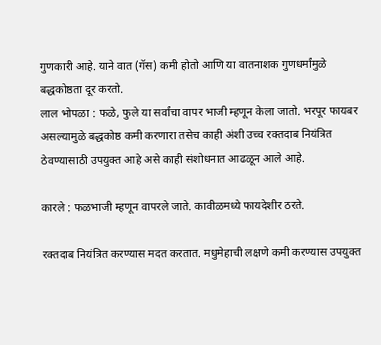गुणकारी आहे. याने वात (गॅस) कमी होतो आणि या वातनाशक गुणधर्मांमुळे बद्धकोष्ठता दूर करतो.
लाल भोपळा : फळे, फुले या सर्वांचा वापर भाजी म्हणून केला जातो. भरपूर फायबर असल्यामुळे बद्धकोष्ठ कमी करणारा तसेच काही अंशी उच्च रक्तदाब नियंत्रित ठेवण्यासाठी उपयुक्त आहे असे काही संशोधनात आढळून आले आहे.

कारले : फळभाजी म्हणून वापरले जाते. कावीळमध्ये फायदेशीर ठरते.

रक्तदाब नियंत्रित करण्यास मदत करतात. मधुमेहाची लक्षणे कमी करण्यास उपयुक्त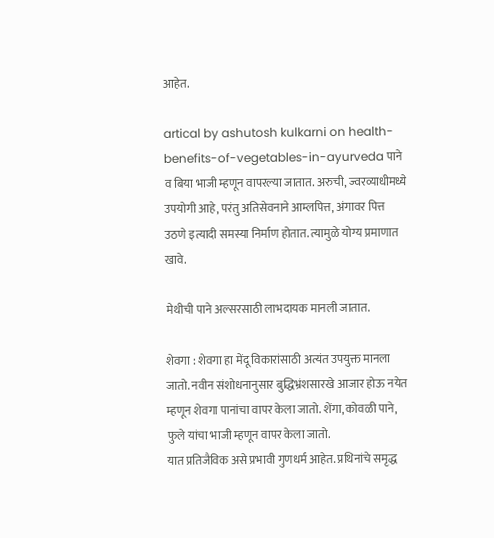आहेत.

artical by ashutosh kulkarni on health-benefits-of-vegetables-in-ayurveda पाने व बिया भाजी म्हणून वापरल्या जातात. अरुची, ज्वरव्याधीमध्ये उपयोगी आहे, परंतु अतिसेवनाने आम्लपित्त, अंगावर पित्त उठणे इत्यादी समस्या निर्माण होतात. त्यामुळे योग्य प्रमाणात खावे.

मेथीची पाने अल्सरसाठी लाभदायक मानली जातात.

शेवगा : शेवगा हा मेंदू विकारांसाठी अत्यंत उपयुक्त मानला जातो. नवीन संशोधनानुसार बुद्धिभ्रंशसारखे आजार होऊ नयेत म्हणून शेवगा पानांचा वापर केला जातो. शेंगा, कोवळी पाने, फुले यांचा भाजी म्हणून वापर केला जातो.
यात प्रतिजैविक असे प्रभावी गुणधर्म आहेत. प्रथिनांचे समृद्ध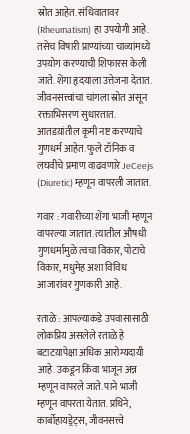स्रोत आहेत. संधिवातावर (Rheumatism) हा उपयोगी आहे. तसेच विषारी प्राण्यांच्या चाव्यांमध्ये उपयोग करण्याची शिफारस केली जाते. शेंगा हृदयाला उत्तेजना देतात. जीवनसत्त्वांचा चांगला स्रोत असून रक्ताभिसरण सुधारतात.
आतडय़ांतील कृमी नष्ट करण्याचे गुणधर्म आहेत. फुले टॉनिक व लघवीचे प्रमाण वाढवणारे JeCeejs (Diuretic) म्हणून वापरली जातात.

गवार : गवारीच्या शेंगा भाजी म्हणून वापरल्या जातात. त्यातील औषधी गुणधर्मामुळे त्वचा विकार, पोटाचे विकार, मधुमेह अशा विविध आजारांवर गुणकारी आहे.

रताळे : आपल्याकडे उपवासासाठी लोकप्रिय असलेले रताळे हे बटाटय़ापेक्षा अधिक आरोग्यदायी आहे. उकडून किंवा भाजून अन्न म्हणून वापरले जाते. पाने भाजी म्हणून वापरता येतात. प्रथिने, कार्बोहायड्रेट्स, जीवनसत्त्वे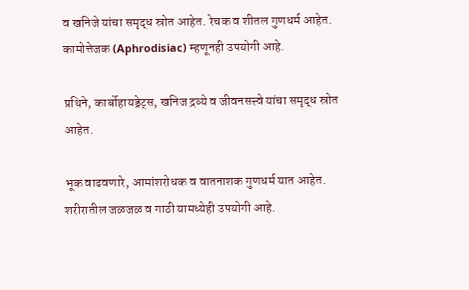व खनिजे यांचा समृद्ध स्रोत आहेत. रेचक व शीतल गुणधर्म आहेत. कामोत्तेजक (Aphrodisiac) म्हणूनही उपयोगी आहे.

प्रथिने, कार्बोहायड्रेट्स, खनिज द्रव्ये व जीवनसत्त्वे यांचा समृद्ध स्रोत आहेत.

भूक वाढवणारे, आमांशरोधक व वातनाशक गुणधर्म यात आहेत. शरीरातील जळजळ व गाठी यामध्येही उपयोगी आहे.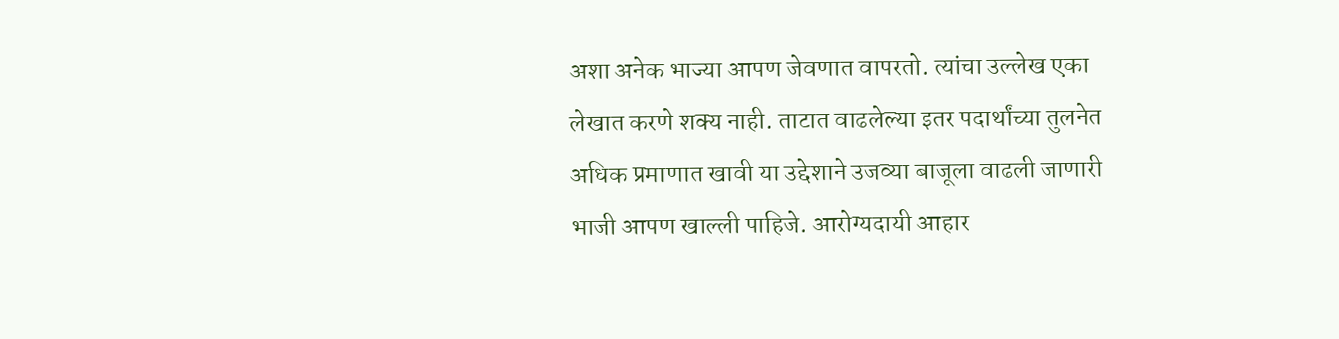अशा अनेक भाज्या आपण जेवणात वापरतो. त्यांचा उल्लेख एका लेखात करणे शक्य नाही. ताटात वाढलेल्या इतर पदार्थांच्या तुलनेत अधिक प्रमाणात खावी या उद्देशाने उजव्या बाजूला वाढली जाणारी भाजी आपण खाल्ली पाहिजे. आरोग्यदायी आहार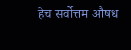हेच सर्वोत्तम औषध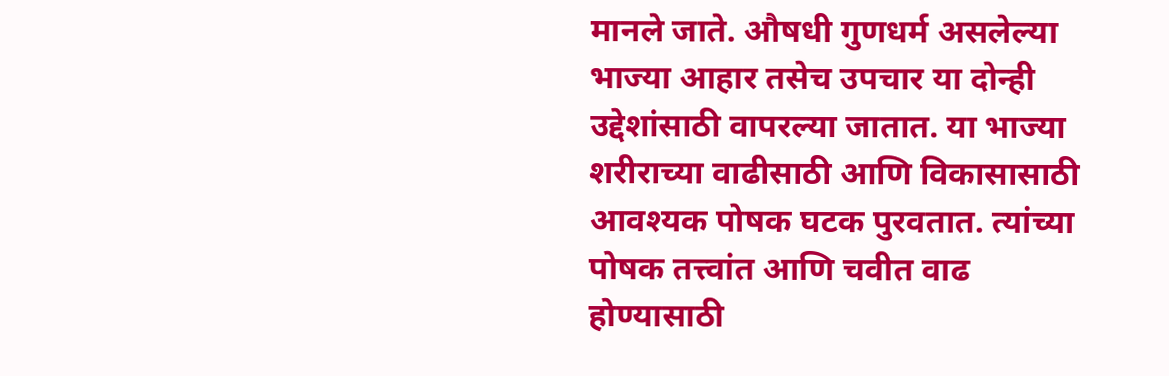मानले जाते. औषधी गुणधर्म असलेल्या भाज्या आहार तसेच उपचार या दोन्ही उद्देशांसाठी वापरल्या जातात. या भाज्या शरीराच्या वाढीसाठी आणि विकासासाठी आवश्यक पोषक घटक पुरवतात. त्यांच्या पोषक तत्त्वांत आणि चवीत वाढ होण्यासाठी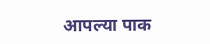आपल्या पाक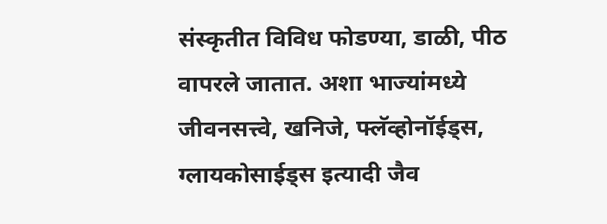संस्कृतीत विविध फोडण्या, डाळी, पीठ वापरले जातात. अशा भाज्यांमध्ये जीवनसत्त्वे, खनिजे, फ्लॅव्होनॉईड्स, ग्लायकोसाईड्स इत्यादी जैव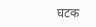घटक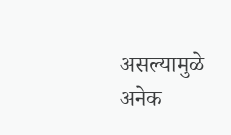असल्यामुळे अनेक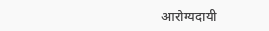आरोग्यदायी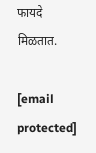फायदे मिळतात.

[email protected]